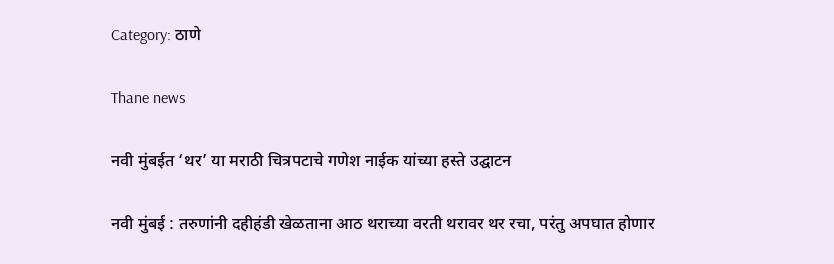Category: ठाणे

Thane news

नवी मुंबईत ‘थर’ या मराठी चित्रपटाचे गणेश नाईक यांच्या हस्ते उद्घाटन

नवी मुंबई : तरुणांनी दहीहंडी खेळताना आठ थराच्या वरती थरावर थर रचा, परंतु अपघात होणार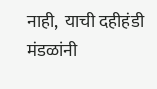नाही,  याची दहीहंडी मंडळांनी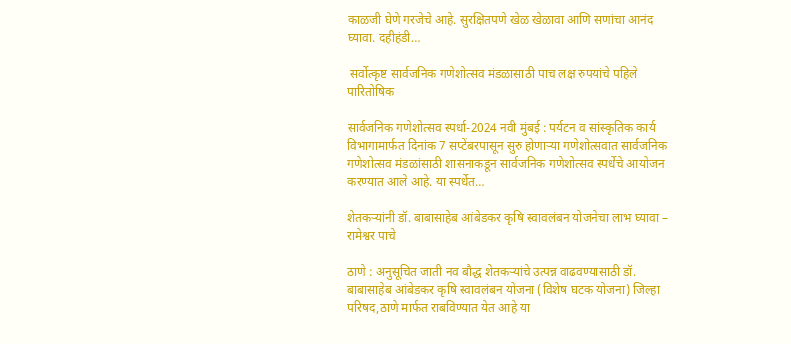काळजी घेणे गरजेचे आहे. सुरक्षितपणे खेळ खेळावा आणि सणांचा आनंद घ्यावा. दहीहंडी…

 सर्वोत्कृष्ट सार्वजनिक गणेशोत्सव मंडळासाठी पाच लक्ष रुपयांचे पहिले पारितोषिक

सार्वजनिक गणेशोत्सव स्पर्धा-2024 नवी मुंबई : पर्यटन व सांस्कृतिक कार्य विभागामार्फत दिनांक 7 सप्टेंबरपासून सुरु होणाऱ्या गणेशोत्सवात सार्वजनिक गणेशोत्सव मंडळांसाठी शासनाकडून सार्वजनिक गणेशोत्सव स्पर्धेचे आयोजन करण्यात आले आहे. या स्पर्धेत…

शेतकऱ्यांनी डॉ. बाबासाहेब आंबेडकर कृषि स्वावलंबन योजनेचा लाभ घ्यावा – रामेश्वर पाचे

ठाणे : अनुसूचित जाती नव बौद्ध शेतकऱ्यांचे उत्पन्न वाढवण्यासाठी डॉ. बाबासाहेब आंबेडकर कृषि स्वावलंबन योजना (विशेष घटक योजना) जिल्हा परिषद,ठाणे मार्फत राबविण्यात येत आहे या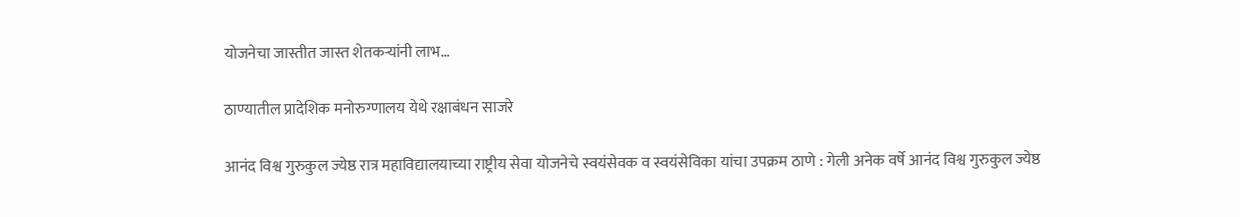योजनेचा जास्तीत जास्त शेतकऱ्यांनी लाभ…

ठाण्यातील प्रादेशिक मनोरुग्णालय येथे रक्षाबंधन साजरे

आनंद विश्व गुरुकुल ज्येष्ठ रात्र महाविद्यालयाच्या राष्ट्रीय सेवा योजनेचे स्वयंसेवक व स्वयंसेविका यांचा उपक्रम ठाणे : गेली अनेक वर्षे आनंद विश्व गुरुकुल ज्येष्ठ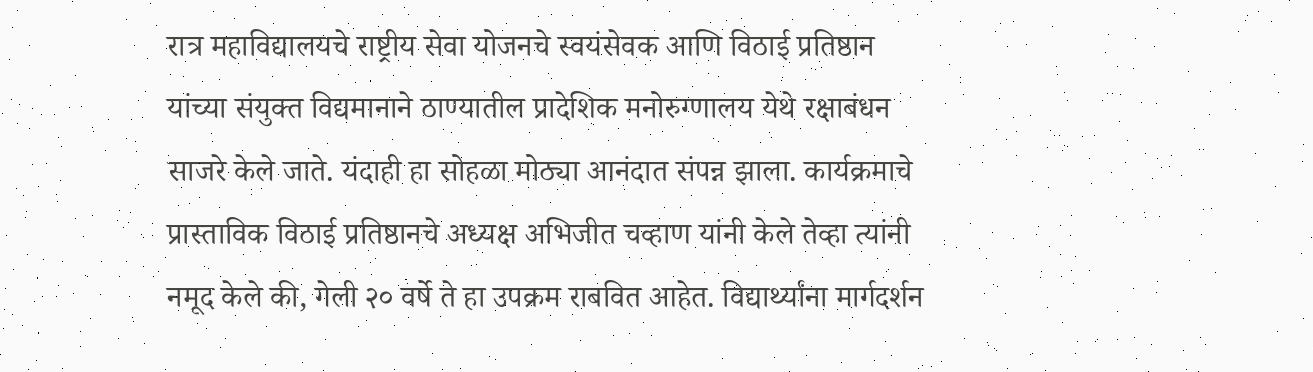रात्र महाविद्यालयचे राष्ट्रीय सेवा योजनचे स्वयंसेवक आणि विठाई प्रतिष्ठान यांच्या संयुक्त विद्यमानाने ठाण्यातील प्रादेशिक मनोरुग्णालय येथे रक्षाबंधन साजरे केले जाते. यंदाही हा सोहळा मोठ्या आनंदात संपन्न झाला. कार्यक्रमाचे प्रास्ताविक विठाई प्रतिष्ठानचे अध्यक्ष अभिजीत चव्हाण यांनी केले तेव्हा त्यांनी नमूद केले की, गेली २० वर्षे ते हा उपक्रम राबवित आहेत. विद्यार्थ्यांना मार्गदर्शन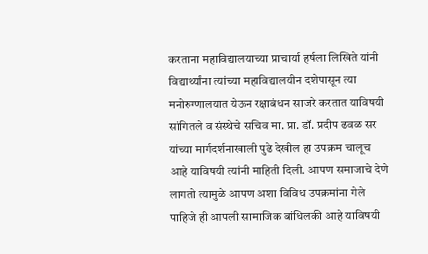करताना महाविद्यालयाच्या प्राचार्या हर्षला लिखिते यांनी विद्यार्थ्यांना त्यांच्या महाविद्यालयीन दशेपासून त्या मनोरुग्णालयात येऊन रक्षाबंधन साजरे करतात याविषयी सांगितले व संस्थेचे सचिव मा. प्रा. डॉ. प्रदीप ढवळ सर यांच्या मार्गदर्शनाखाली पुढे देखील हा उपक्रम चालूच आहे याविषयी त्यांनी माहिती दिली. आपण समाजाचे देणे लागतो त्यामुळे आपण अशा विविध उपक्रमांना गेले पाहिजे ही आपली सामाजिक बांधिलकी आहे याविषयी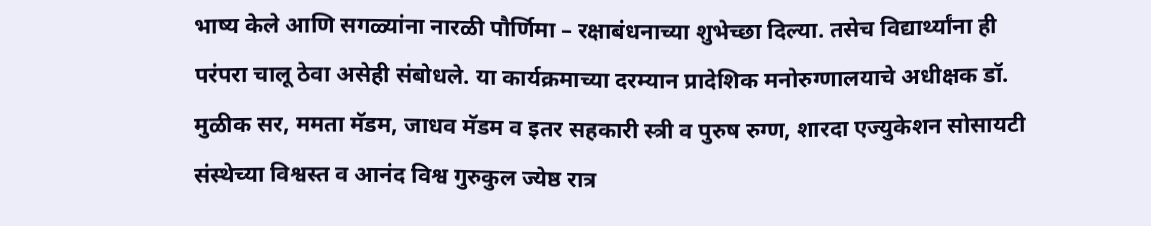भाष्य केले आणि सगळ्यांना नारळी पौर्णिमा – रक्षाबंधनाच्या शुभेच्छा दिल्या. तसेच विद्यार्थ्यांना ही परंपरा चालू ठेवा असेही संबोधले. या कार्यक्रमाच्या दरम्यान प्रादेशिक मनोरुग्णालयाचे अधीक्षक डॉ. मुळीक सर, ममता मॅडम, जाधव मॅडम व इतर सहकारी स्त्री व पुरुष रुग्ण, शारदा एज्युकेशन सोसायटी संस्थेच्या विश्वस्त व आनंद विश्व गुरुकुल ज्येष्ठ रात्र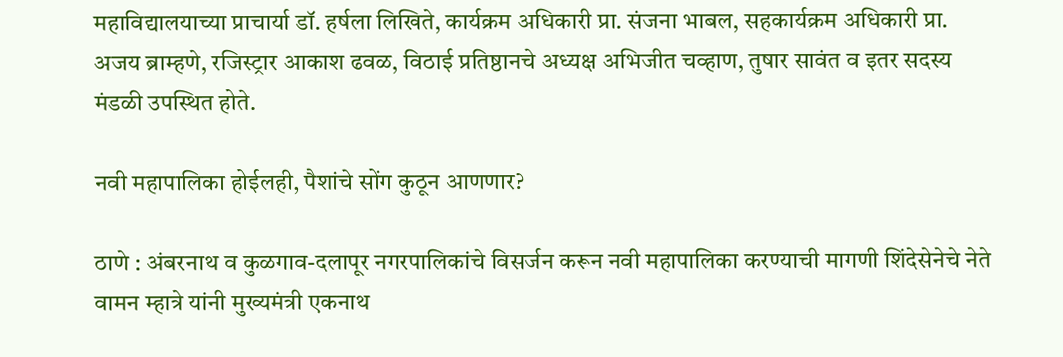महाविद्यालयाच्या प्राचार्या डॉ. हर्षला लिखिते, कार्यक्रम अधिकारी प्रा. संजना भाबल, सहकार्यक्रम अधिकारी प्रा. अजय ब्राम्हणे, रजिस्ट्रार आकाश ढवळ, विठाई प्रतिष्ठानचे अध्यक्ष अभिजीत चव्हाण, तुषार सावंत व इतर सदस्य मंडळी उपस्थित होते.

नवी महापालिका होईलही, पैशांचे सोंग कुठून आणणार?

ठाणे : अंबरनाथ व कुळगाव-दलापूर नगरपालिकांचे विसर्जन करून नवी महापालिका करण्याची मागणी शिंदेसेनेचे नेते वामन म्हात्रे यांनी मुख्यमंत्री एकनाथ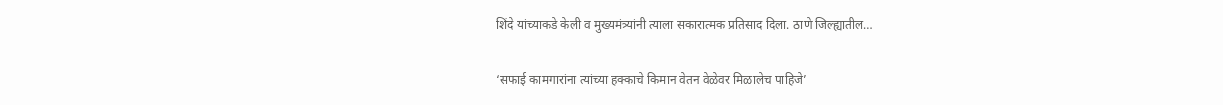शिंदे यांच्याकडे केली व मुख्यमंत्र्यांनी त्याला सकारात्मक प्रतिसाद दिला. ठाणे जिल्ह्यातील…

‘सफाई कामगारांना त्यांच्या हक्काचे किमान वेतन वेळेवर मिळालेच पाहिजे’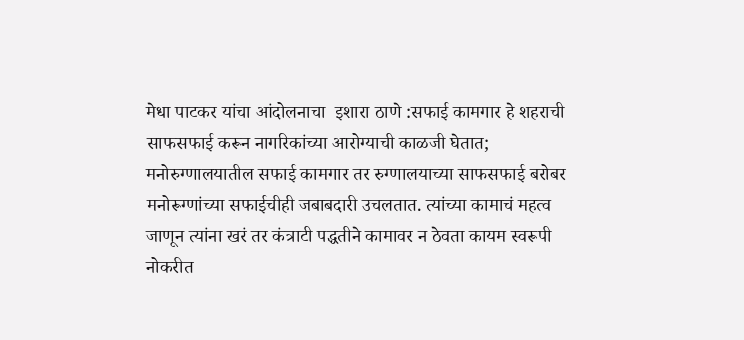मेधा पाटकर यांचा आंदोलनाचा  इशारा ठाणे :सफाई कामगार हे शहराची साफसफाई करून नागरिकांच्या आरोग्याची काळजी घेतात; मनोरुग्णालयातील सफाई कामगार तर रुग्णालयाच्या साफसफाई बरोबर मनोरूग्णांच्या सफाईचीही जबाबदारी उचलतात. त्यांच्या कामाचं महत्व जाणून त्यांना खरं तर कंत्राटी पद्धतीने कामावर न ठेवता कायम स्वरूपी नोकरीत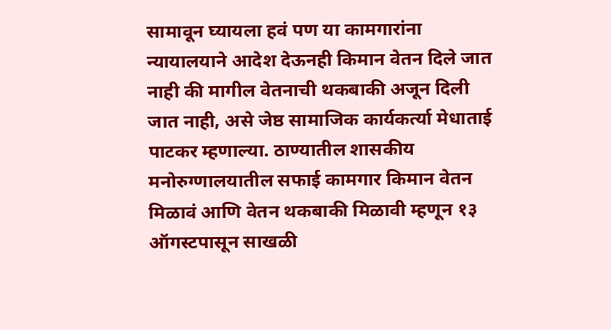सामावून घ्यायला हवं पण या कामगारांना न्यायालयाने आदेश देऊनही किमान वेतन दिले जात नाही की मागील वेतनाची थकबाकी अजून दिली जात नाही, असे जेष्ठ सामाजिक कार्यकर्त्या मेधाताई पाटकर म्हणाल्या. ठाण्यातील शासकीय मनोरुग्णालयातील सफाई कामगार किमान वेतन मिळावं आणि वेतन थकबाकी मिळावी म्हणून १३ ऑगस्टपासून साखळी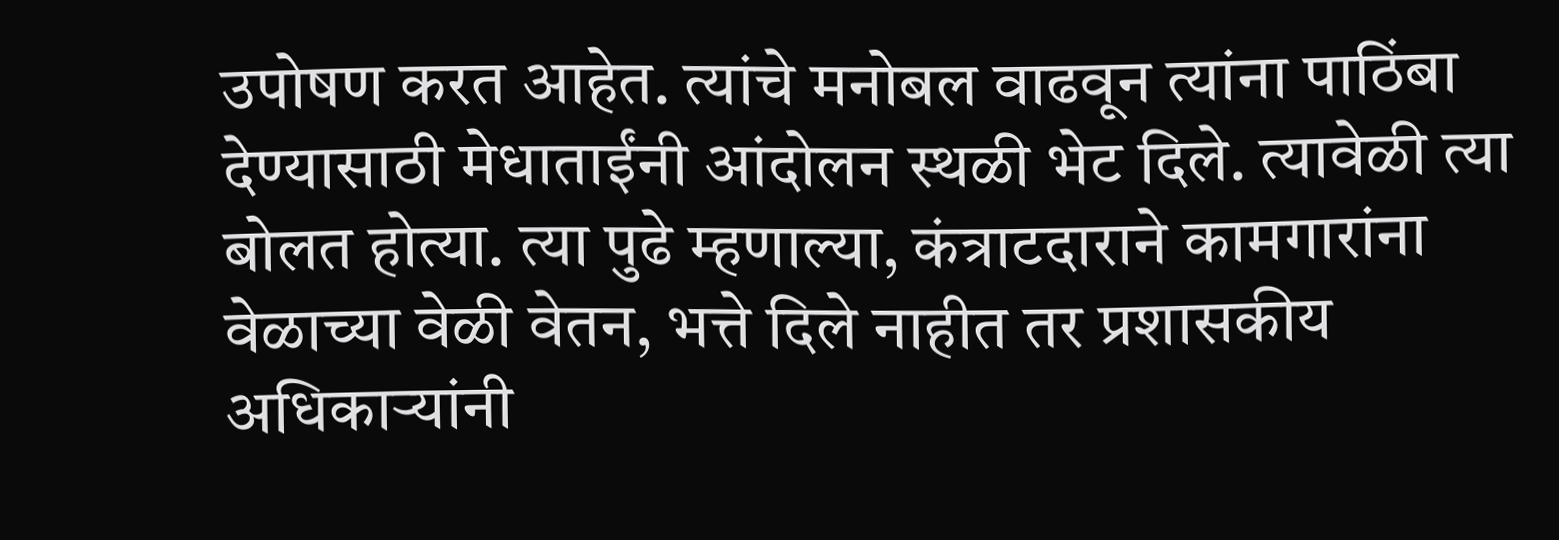उपोषण करत आहेत. त्यांचे मनोबल वाढवून त्यांना पाठिंबा देण्यासाठी मेधाताईंनी आंदोलन स्थळी भेट दिले. त्यावेळी त्या बोलत होत्या. त्या पुढे म्हणाल्या, कंत्राटदाराने कामगारांना वेळाच्या वेळी वेतन, भत्ते दिले नाहीत तर प्रशासकीय अधिकाऱ्यांनी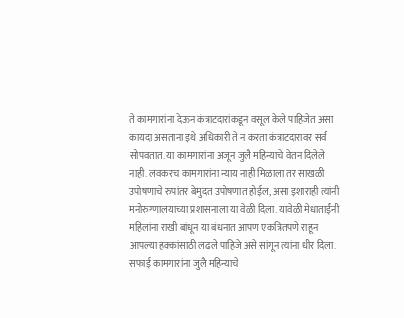ते कामगारांना देऊन कंत्राटदारांकडून वसूल केले पाहिजेत असा कायदा असताना इथे अधिकारी ते न करता कंत्राटदारावर सर्व सोपवतात. या कामगारांना अजून जुलै महिन्याचे वेतन दिलेले नाही. लवकरच कामगारांना न्याय नाही मिळाला तर साखळी उपोषणाचे रुपांतर बेमुदत उपोषणात होईल, असा इशाराही त्यांनी मनोरुग्णालयाच्या प्रशासनाला या वेळी दिला. यावेळी मेधाताईंनी महिलांना राखी बांधून या बंधनात आपण एकत्रितपणे राहून आपल्या हक्कांसाठी लढले पाहिजे असे सांगून त्यांना धीर दिला. सफाई कामगारांना जुलै महिन्याचे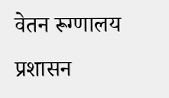वेतन रूग्णालय प्रशासन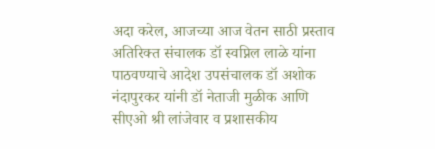अदा करेल, आजच्या आज वेतन साठी प्रस्ताव अतिरिक्त संचालक डॉ स्वप्निल लाळे यांना पाठवण्याचे आदेश उपसंचालक डॉ अशोक नंदापुरकर यांनी डॉ नेताजी मुळीक आणि सीएओ श्री लांजेवार व प्रशासकीय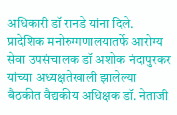अधिकारी डॉ रानडे यांना दिले. प्रादेशिक मनोरुग्गणालयातर्फे आरोग्य सेवा उपसंचालक डॉ अशोक नंदापुरकर यांच्या अध्यक्षतेखाली झालेल्या बैठकीत वैद्यकीय अधिक्षक डॉ. नेताजी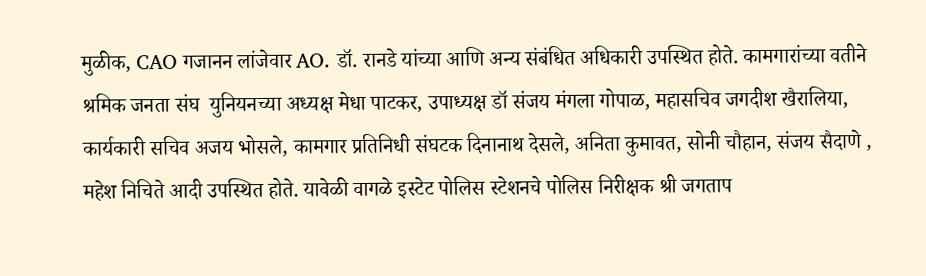मुळीक, CAO गजानन लांजेवार AO. डॉ. रानडे यांच्या आणि अन्य संबंधित अधिकारी उपस्थित होते. कामगारांच्या वतीने श्रमिक जनता संघ  युनियनच्या अध्यक्ष मेधा पाटकर, उपाध्यक्ष डॉ संजय मंगला गोपाळ, महासचिव जगदीश खैरालिया, कार्यकारी सचिव अजय भोसले, कामगार प्रतिनिधी संघटक दिनानाथ देसले, अनिता कुमावत, सोनी चौहान, संजय सैदाणे , महेश निचिते आदी उपस्थित होते. यावेळी वागळे इस्टेट पोलिस स्टेशनचे पोलिस निरीक्षक श्री जगताप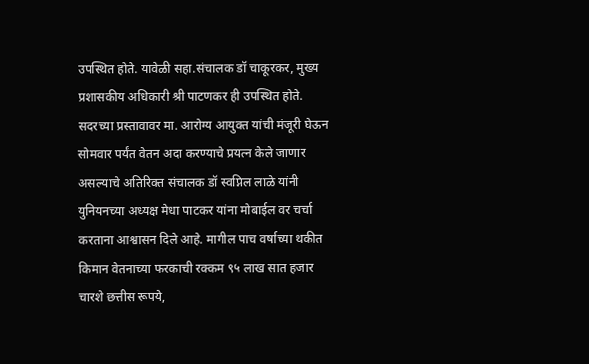उपस्थित होते. यावेळी सहा.संचालक डॉ चाकूरकर, मुख्य प्रशासकीय अधिकारी श्री पाटणकर ही उपस्थित होते. सदरच्या प्रस्तावावर मा. आरोग्य आयुक्त यांची मंजूरी घेऊन सोमवार पर्यंत वेतन अदा करण्याचे प्रयत्न केले जाणार असल्याचे अतिरिक्त संचालक डॉ स्वप्निल लाळे यांनी युनियनच्या अध्यक्ष मेधा पाटकर यांना मोबाईल वर चर्चा करताना आश्वासन दिले आहे. मागील पाच वर्षाच्या थकीत किमान वेतनाच्या फरकाची रक्कम ९५ लाख सात हजार चारशे छत्तीस रूपये,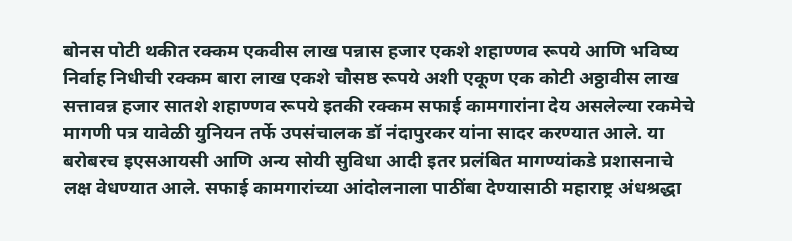बोनस पोटी थकीत रक्कम एकवीस लाख पन्नास हजार एकशे शहाण्णव रूपये आणि भविष्य निर्वाह निधीची रक्कम बारा लाख एकशे चौसष्ठ रूपये अशी एकूण एक कोटी अठ्ठावीस लाख सत्तावन्न हजार सातशे शहाण्णव रूपये इतकी रक्कम सफाई कामगारांना देय असलेल्या रकमेचे मागणी पत्र यावेळी युनियन तर्फे उपसंचालक डॉ नंदापुरकर यांना सादर करण्यात आले. या बरोबरच इएसआयसी आणि अन्य सोयी सुविधा आदी इतर प्रलंबित मागण्यांकडे प्रशासनाचे लक्ष वेधण्यात आले. सफाई कामगारांच्या आंदोलनाला पाठींबा देण्यासाठी महाराष्ट्र अंधश्रद्धा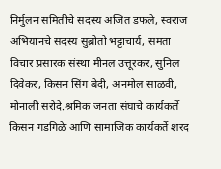निर्मुलन समितीचे सदस्य अजित डफले, स्वराज अभियानचे सदस्य सुब्रोतो भट्टाचार्य, समता विचार प्रसारक संस्था मीनल उत्तूरकर, सुनिल दिवेकर, किसन सिंग बेदी, अनमोल साळवी, मोनाली सरोदे.श्रमिक जनता संघाचे कार्यकर्ते किसन गडगिळे आणि सामाजिक कार्यकर्ते शरद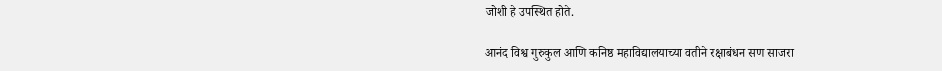जोशी हे उपस्थित होते.

आनंद विश्व गुरुकुल आणि कनिष्ठ महाविद्यालयाच्या वतीने रक्षाबंधन सण साजरा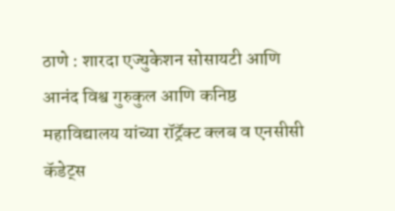ठाणे : शारदा एज्युकेशन सोसायटी आणि आनंद विश्व गुरुकुल आणि कनिष्ठ महाविद्यालय यांच्या रॉट्रॅक्ट क्लब व एनसीसी कॅडेट्स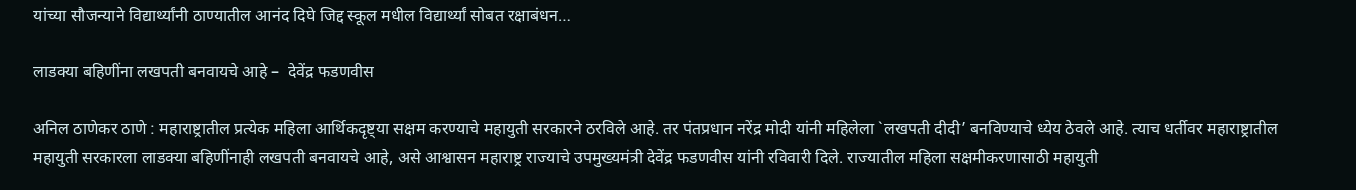यांच्या सौजन्याने विद्यार्थ्यांनी ठाण्यातील आनंद दिघे जिद्द स्कूल मधील विद्यार्थ्यां सोबत रक्षाबंधन…

लाडक्या बहिणींना लखपती बनवायचे आहे –  देवेंद्र फडणवीस

अनिल ठाणेकर ठाणे : महाराष्ट्रातील प्रत्येक महिला आर्थिकदृष्ट्या सक्षम करण्याचे महायुती सरकारने ठरविले आहे. तर पंतप्रधान नरेंद्र मोदी यांनी महिलेला `लखपती दीदी’ बनविण्याचे ध्येय ठेवले आहे. त्याच धर्तीवर महाराष्ट्रातील महायुती सरकारला लाडक्या बहिणींनाही लखपती बनवायचे आहे, असे आश्वासन महाराष्ट्र राज्याचे उपमुख्यमंत्री देवेंद्र फडणवीस यांनी रविवारी दिले. राज्यातील महिला सक्षमीकरणासाठी महायुती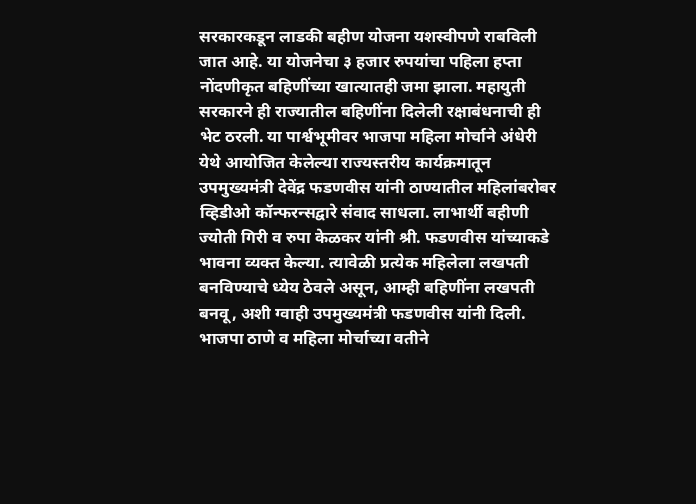सरकारकडून लाडकी बहीण योजना यशस्वीपणे राबविली जात आहे. या योजनेचा ३ हजार रुपयांचा पहिला हप्ता नोंदणीकृत बहिणींच्या खात्यातही जमा झाला. महायुती सरकारने ही राज्यातील बहि‍णींना दिलेली रक्षाबंधनाची ही भेट ठरली. या पार्श्वभूमीवर भाजपा महिला मोर्चाने अंधेरी येथे आयोजित केलेल्या राज्यस्तरीय कार्यक्रमातून उपमुख्यमंत्री देवेंद्र फडणवीस यांनी ठाण्यातील महिलांबरोबर व्हिडीओ कॉन्फरन्सद्वारे संवाद साधला. लाभार्थी बहीणी ज्योती गिरी व रुपा केळकर यांनी श्री. फडणवीस यांच्याकडे भावना व्यक्त केल्या. त्यावेळी प्रत्येक महिलेला लखपती बनविण्याचे ध्येय ठेवले असून, आम्ही बहिणींना लखपती बनवू, अशी ग्वाही उपमुख्यमंत्री फडणवीस यांनी दिली. भाजपा ठाणे व महिला मोर्चाच्या वतीने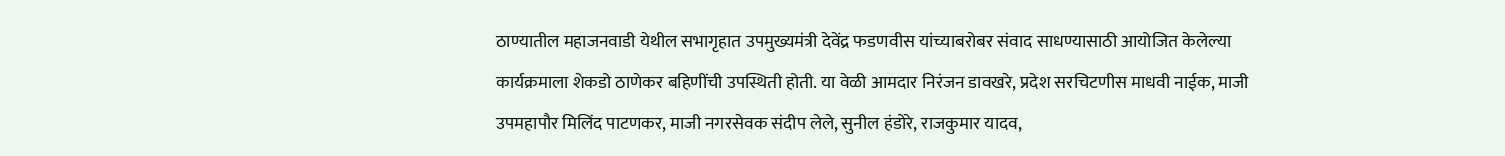ठाण्यातील महाजनवाडी येथील सभागृहात उपमुख्यमंत्री देवेंद्र फडणवीस यांच्याबरोबर संवाद साधण्यासाठी आयोजित केलेल्या कार्यक्रमाला शेकडो ठाणेकर बहि‍णींची उपस्थिती होती. या वेळी आमदार निरंजन डावखरे, प्रदेश सरचिटणीस माधवी नाईक, माजी उपमहापौर मिलिंद पाटणकर, माजी नगरसेवक संदीप लेले, सुनील हंडोरे, राजकुमार यादव,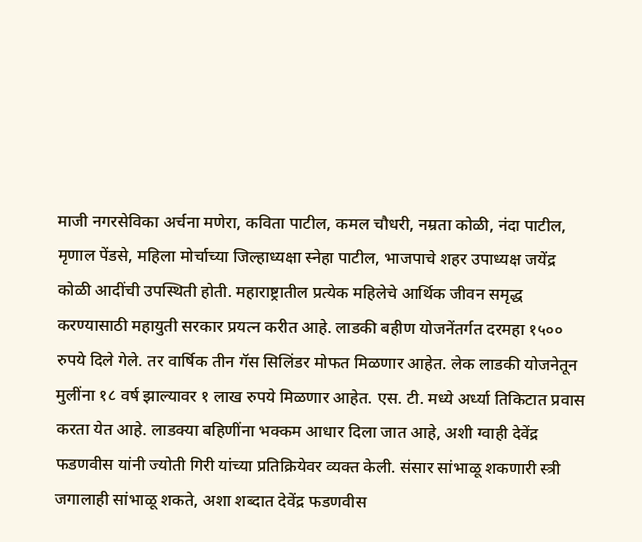माजी नगरसेविका अर्चना मणेरा, कविता पाटील, कमल चौधरी, नम्रता कोळी, नंदा पाटील, मृणाल पेंडसे, महिला मोर्चाच्या जिल्हाध्यक्षा स्नेहा पाटील, भाजपाचे शहर उपाध्यक्ष जयेंद्र कोळी आदींची उपस्थिती होती. महाराष्ट्रातील प्रत्येक महिलेचे आर्थिक जीवन समृद्ध करण्यासाठी महायुती सरकार प्रयत्न करीत आहे. लाडकी बहीण योजनेंतर्गत दरमहा १५०० रुपये दिले गेले. तर वार्षिक तीन गॅस सिलिंडर मोफत मिळणार आहेत. लेक लाडकी योजनेतून मुलींना १८ वर्ष झाल्यावर १ लाख रुपये मिळणार आहेत. एस. टी. मध्ये अर्ध्या तिकिटात प्रवास करता येत आहे. लाडक्या बहिणींना भक्कम आधार दिला जात आहे, अशी ग्वाही देवेंद्र फडणवीस यांनी ज्योती गिरी यांच्या प्रतिक्रियेवर व्यक्त केली. संसार सांभाळू शकणारी स्त्री जगालाही सांभाळू शकते, अशा शब्दात देवेंद्र फडणवीस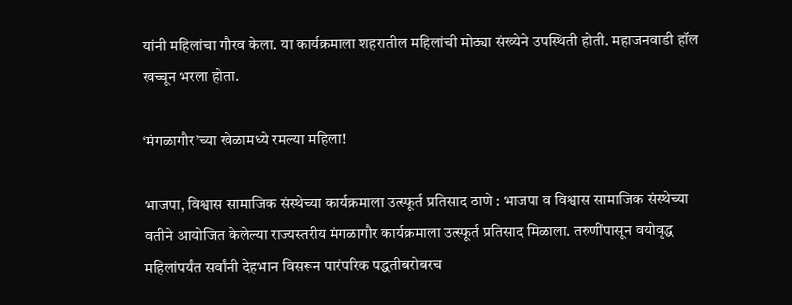यांनी महिलांचा गौरव केला. या कार्यक्रमाला शहरातील महिलांची मोठ्या संख्येने उपस्थिती होती. महाजनवाडी हॉल खच्चून भरला होता.

‘मंगळागौर’च्या खेळामध्ये रमल्या महिला!

भाजपा, विश्वास सामाजिक संस्थेच्या कार्यक्रमाला उत्स्फूर्त प्रतिसाद ठाणे : भाजपा व विश्वास सामाजिक संस्थेच्या वतीने आयोजित केलेल्या राज्यस्तरीय मंगळागौर कार्यक्रमाला उत्स्फूर्त प्रतिसाद मिळाला. तरुणींपासून वयोवृद्ध महिलांपर्यंत सर्वांनी देहभान विसरून पारंपरिक पद्धतीबरोबरच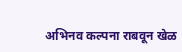अभिनव कल्पना राबवून खेळ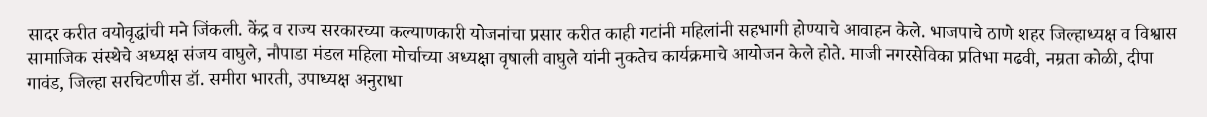सादर करीत वयोवृद्धांची मने जिंकली. केंद्र व राज्य सरकारच्या कल्याणकारी योजनांचा प्रसार करीत काही गटांनी महिलांनी सहभागी होण्याचे आवाहन केले. भाजपाचे ठाणे शहर जिल्हाध्यक्ष व विश्वास सामाजिक संस्थेचे अध्यक्ष संजय वाघुले, नौपाडा मंडल महिला मोर्चाच्या अध्यक्षा वृषाली वाघुले यांनी नुकतेच कार्यक्रमाचे आयोजन केले होते. माजी नगरसेविका प्रतिभा मढवी, नम्रता कोळी, दीपा गावंड, जिल्हा सरचिटणीस डॉ. समीरा भारती, उपाध्यक्ष अनुराधा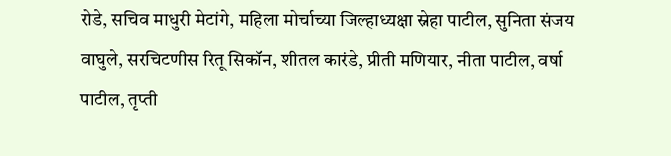रोडे, सचिव माधुरी मेटांगे, महिला मोर्चाच्या जिल्हाध्यक्षा स्नेहा पाटील, सुनिता संजय वाघुले, सरचिटणीस रितू सिकॉन, शीतल कारंडे, प्रीती मणियार, नीता पाटील, वर्षा पाटील, तृप्ती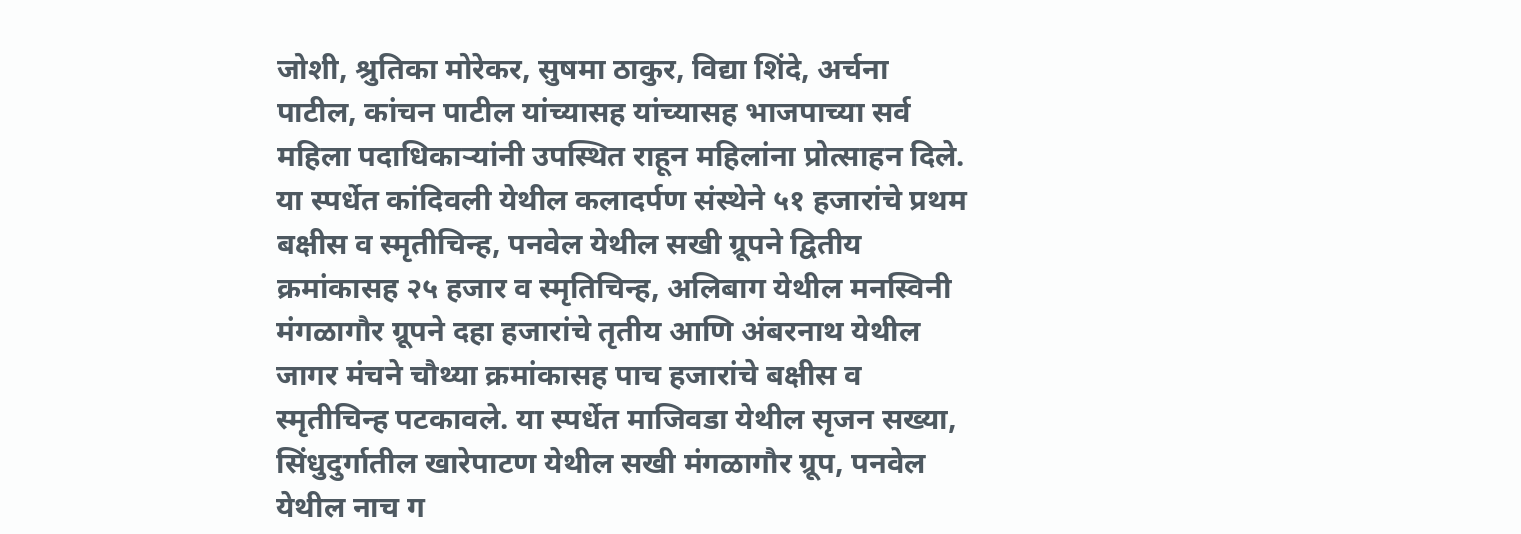जोशी, श्रुतिका मोरेकर, सुषमा ठाकुर, विद्या शिंदे, अर्चना पाटील, कांचन पाटील यांच्यासह यांच्यासह भाजपाच्या सर्व महिला पदाधिकाऱ्यांनी उपस्थित राहून महिलांना प्रोत्साहन दिले. या स्पर्धेत कांदिवली येथील कलादर्पण संस्थेने ५१ हजारांचे प्रथम बक्षीस व स्मृतीचिन्ह, पनवेल येथील सखी ग्रूपने द्वितीय क्रमांकासह २५ हजार व स्मृतिचिन्ह, अलिबाग येथील मनस्विनी मंगळागौर ग्रूपने दहा हजारांचे तृतीय आणि अंबरनाथ येथील जागर मंचने चौथ्या क्रमांकासह पाच हजारांचे बक्षीस व स्मृतीचिन्ह पटकावले. या स्पर्धेत माजिवडा येथील सृजन सख्या, सिंधुदुर्गातील खारेपाटण येथील सखी मंगळागौर ग्रूप, पनवेल येथील नाच ग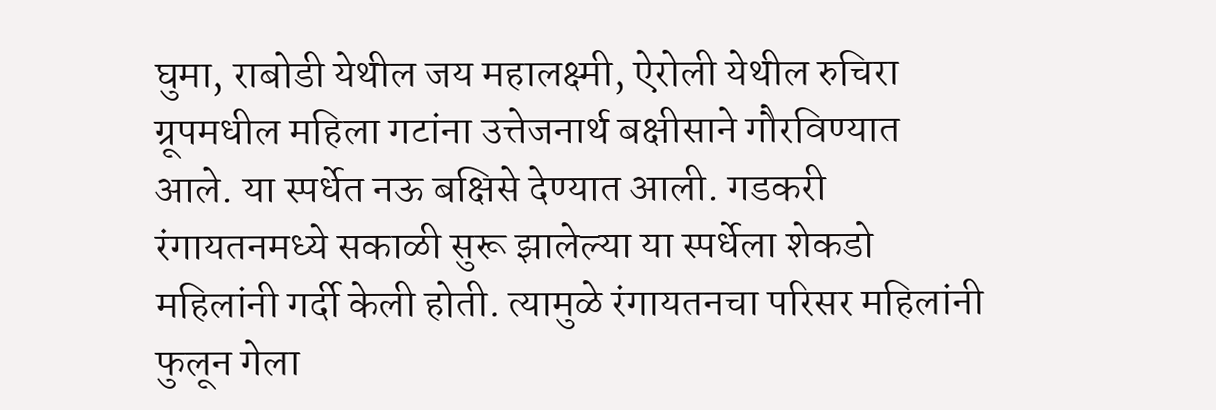घुमा, राबोडी येथील जय महालक्ष्मी, ऐरोली येथील रुचिरा ग्रूपमधील महिला गटांना उत्तेजनार्थ बक्षीसाने गौरविण्यात आले. या स्पर्धेत नऊ बक्षिसे देण्यात आली. गडकरी रंगायतनमध्ये सकाळी सुरू झालेल्या या स्पर्धेला शेकडो महिलांनी गर्दी केली होती. त्यामुळे रंगायतनचा परिसर महिलांनी फुलून गेला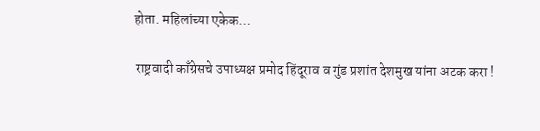होता. महिलांच्या एकेक…

 राष्ट्रवादी काँग्रेसचे उपाध्यक्ष प्रमोद हिंदूराव व गुंड प्रशांत देशमुख यांना अटक करा !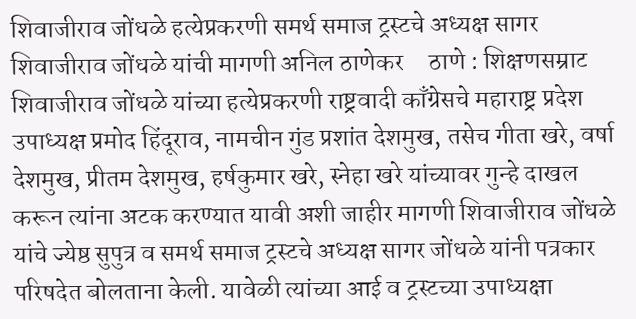शिवाजीराव जोंधळे हत्येप्रकरणी समर्थ समाज ट्रस्टचे अध्यक्ष सागर शिवाजीराव जोंधळे यांची मागणी अनिल ठाणेकर     ठाणे : शिक्षणसम्राट शिवाजीराव जोंधळे यांच्या हत्येप्रकरणी राष्ट्रवादी काँग्रेसचे महाराष्ट्र प्रदेश उपाध्यक्ष प्रमोद हिंदूराव, नामचीन गुंड प्रशांत देशमुख, तसेच गीता खरे, वर्षा देशमुख, प्रीतम देशमुख, हर्षकुमार खरे, स्नेहा खरे यांच्यावर गुन्हे दाखल करून त्यांना अटक करण्यात यावी अशी जाहीर मागणी शिवाजीराव जोंधळे यांचे ज्येष्ठ सुपुत्र व समर्थ समाज ट्रस्टचे अध्यक्ष सागर जोंधळे यांनी पत्रकार परिषदेत बोलताना केली. यावेळी त्यांच्या आई व ट्रस्टच्या उपाध्यक्षा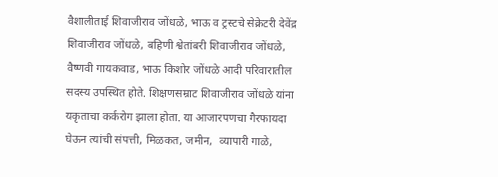वैशालीताई शिवाजीराव जोंधळे, भाऊ व ट्रस्टचे सेक्रेटरी देवेंद्र शिवाजीराव जोंधळे, बहिणी श्वेतांबरी शिवाजीराव जोंधळे, वैष्णवी गायकवाड, भाऊ किशोर जोंधळे आदी परिवारातील सदस्य उपस्थित होते. शिक्षणसम्राट शिवाजीराव जोंधळे यांना यकृताचा कर्करोग झाला होता. या आजारपणचा गैरफायदा घेऊन त्यांची संपत्ती, मिळकत, जमीन,  व्यापारी गाळे,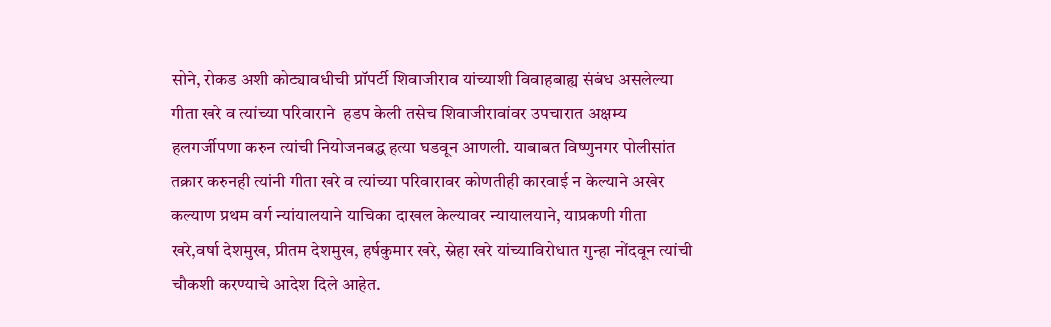सोने, रोकड अशी कोट्यावधीची प्रॉपर्टी शिवाजीराव यांच्याशी विवाहबाह्य संबंध असलेल्या गीता खरे व त्यांच्या परिवाराने  हडप केली तसेच शिवाजीरावांवर उपचारात अक्षम्य हलगर्जीपणा करुन त्यांची नियोजनबद्ध हत्या घडवून आणली. याबाबत विष्णुनगर पोलीसांत तक्रार करुनही त्यांनी गीता खरे व त्यांच्या परिवारावर कोणतीही कारवाई न केल्याने अखेर कल्याण प्रथम वर्ग न्यांयालयाने याचिका दाखल केल्यावर न्यायालयाने, याप्रकणी गीता खरे,वर्षा देशमुख, प्रीतम देशमुख, हर्षकुमार खरे, स्नेहा खरे यांच्याविरोधात गुन्हा नोंदवून त्यांची चौकशी करण्याचे आदेश दिले आहेत.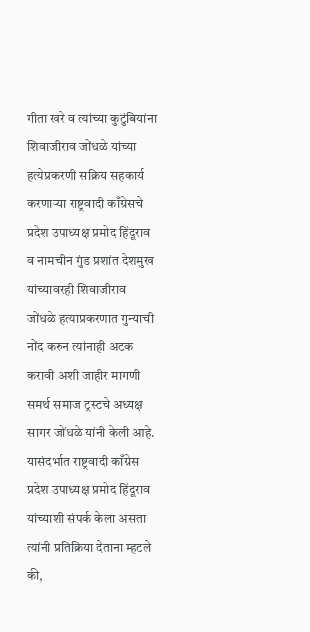गीता खरे व त्यांच्या कुटुंबियांना शिवाजीराव जोंधळे यांच्या हत्येप्रकरणी सक्रिय सहकार्य करणाऱ्या राष्ट्रवादी काँग्रेसचे प्रदेश उपाध्यक्ष प्रमोद हिंदूराव व नामचीन गुंड प्रशांत देशमुख यांच्यावरही शिवाजीराव जोंधळे हत्याप्रकरणात गुन्याची नोंद करुन त्यांनाही अटक करावी अशी जाहीर मागणी समर्थ समाज ट्रस्टचे अध्यक्ष सागर जोंधळे यांनी केली आहे. यासंदर्भात राष्ट्रवादी काँग्रेस प्रदेश उपाध्यक्ष प्रमोद हिंदूराव यांच्याशी संपर्क केला असता त्यांनी प्रतिक्रिया देताना म्हटले की,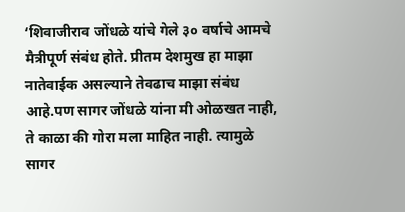‘शिवाजीराव जोंधळे यांचे गेले ३० वर्षाचे आमचे मैत्रीपूर्ण संबंध होते. प्रीतम देशमुख हा माझा नातेवाईक असल्याने तेवढाच माझा संबंध आहे.पण सागर जोंधळे यांना मी ओळखत नाही, ते काळा की गोरा मला माहित नाही. त्यामुळे सागर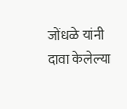जोंधळे यांनी दावा केलेल्या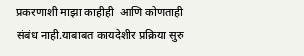प्रकरणाशी माझा काहीही  आणि कोणताही संबंध नाही.याबाबत कायदेशीर प्रक्रिया सुरु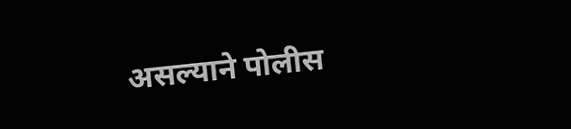असल्याने पोलीस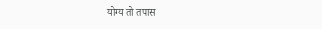योग्य तो तपास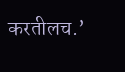करतीलच.’